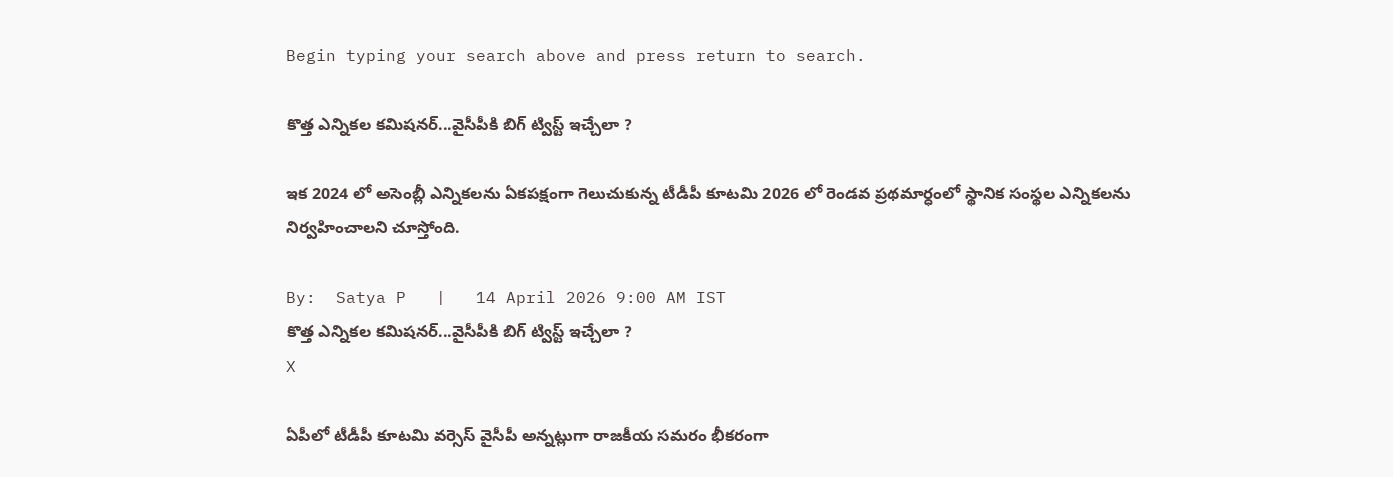Begin typing your search above and press return to search.

కొత్త ఎన్నికల కమిషనర్...వైసీపీకి బిగ్ ట్విస్ట్ ఇచ్చేలా ?

ఇక 2024 లో అసెంబ్లీ ఎన్నికలను ఏకపక్షంగా గెలుచుకున్న టీడీపీ కూటమి 2026 లో రెండవ ప్రథమార్ధంలో స్థానిక సంస్థల ఎన్నికలను నిర్వహించాలని చూస్తోంది.

By:  Satya P   |   14 April 2026 9:00 AM IST
కొత్త ఎన్నికల కమిషనర్...వైసీపీకి బిగ్ ట్విస్ట్ ఇచ్చేలా ?
X

ఏపీలో టీడీపీ కూటమి వర్సెస్ వైసీపీ అన్నట్లుగా రాజకీయ సమరం భీకరంగా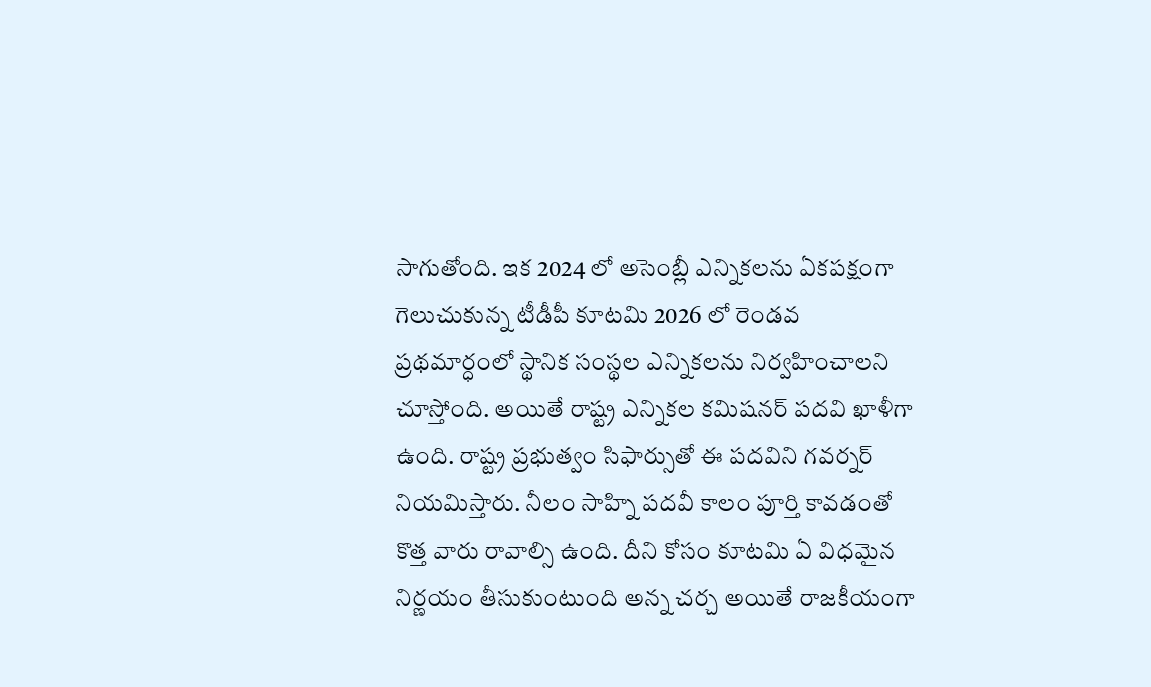సాగుతోంది. ఇక 2024 లో అసెంబ్లీ ఎన్నికలను ఏకపక్షంగా గెలుచుకున్న టీడీపీ కూటమి 2026 లో రెండవ ప్రథమార్ధంలో స్థానిక సంస్థల ఎన్నికలను నిర్వహించాలని చూస్తోంది. అయితే రాష్ట్ర ఎన్నికల కమిషనర్ పదవి ఖాళీగా ఉంది. రాష్ట్ర ప్రభుత్వం సిఫార్సుతో ఈ పదవిని గవర్నర్ నియమిస్తారు. నీలం సాహ్ని పదవీ కాలం పూర్తి కావడంతో కొత్త వారు రావాల్సి ఉంది. దీని కోసం కూటమి ఏ విధమైన నిర్ణయం తీసుకుంటుంది అన్న చర్చ అయితే రాజకీయంగా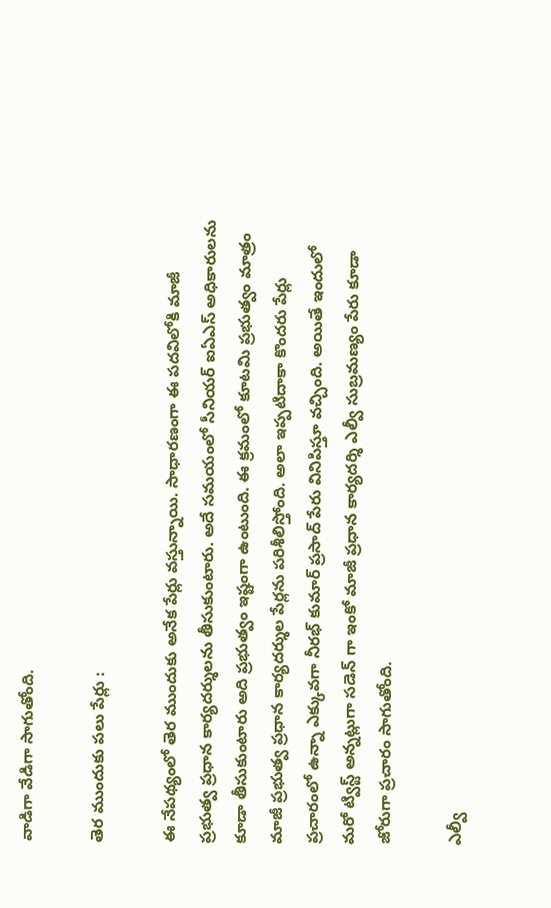వాడిగా వేడిగా సాగుతోంది.

తెర ముందుకు పలు పేర్లు :

ఈ నేపథ్యంలో తెర ముందుకు అనేక పేర్లు వస్తున్నాయి. సాధారణంగా ఈ పదవిలోకి మాజీ ప్రభుత్వ ప్రధాన కార్యదర్శులను తీసుకుంటారు. అదే సమయంలో సీనియర్ ఐఏఎస్ అధికారులను కూడా తీసుకుంటారు అది ప్రభుత్వం ఇష్టంగా ఉంటుంది. ఈ క్రమంలో కూటమి ప్రభుత్వం మాత్రం మాజీ ప్రభుత్వ ప్రధాన కార్యదర్శుల పేర్లను పరిశీలిస్తోంది. అలా ఇప్పటిదాకా కొందరు పేర్లు ప్రచారంలో ఉన్నా ఎక్కువగా నీరభ్ కుమార్ ప్రసాద్ పేరు వినిపిస్తూ వచ్చింది. అయితే ఇందులో మరో ట్విస్ట్ అన్నట్లుగా సడెన్ గా ఇంకో మాజీ ప్రధాన కార్యదర్శి ఎల్వీ సుబ్రమణ్యం పేరు కూడా జోరుగా ప్రచారం సాగుతోంది.

ఎల్వీ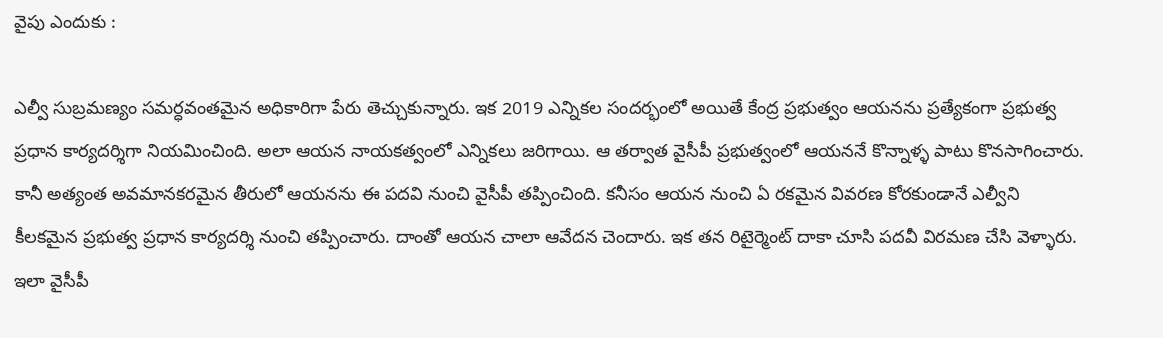వైపు ఎందుకు :

ఎల్వీ సుబ్రమణ్యం సమర్ధవంతమైన అధికారిగా పేరు తెచ్చుకున్నారు. ఇక 2019 ఎన్నికల సందర్భంలో అయితే కేంద్ర ప్రభుత్వం ఆయనను ప్రత్యేకంగా ప్రభుత్వ ప్రధాన కార్యదర్శిగా నియమించింది. అలా ఆయన నాయకత్వంలో ఎన్నికలు జరిగాయి. ఆ తర్వాత వైసీపీ ప్రభుత్వంలో ఆయననే కొన్నాళ్ళ పాటు కొనసాగించారు. కానీ అత్యంత అవమానకరమైన తీరులో ఆయనను ఈ పదవి నుంచి వైసీపీ తప్పించింది. కనీసం ఆయన నుంచి ఏ రకమైన వివరణ కోరకుండానే ఎల్వీని కీలకమైన ప్రభుత్వ ప్రధాన కార్యదర్శి నుంచి తప్పించారు. దాంతో ఆయన చాలా ఆవేదన చెందారు. ఇక తన రిటైర్మెంట్ దాకా చూసి పదవీ విరమణ చేసి వెళ్ళారు. ఇలా వైసీపీ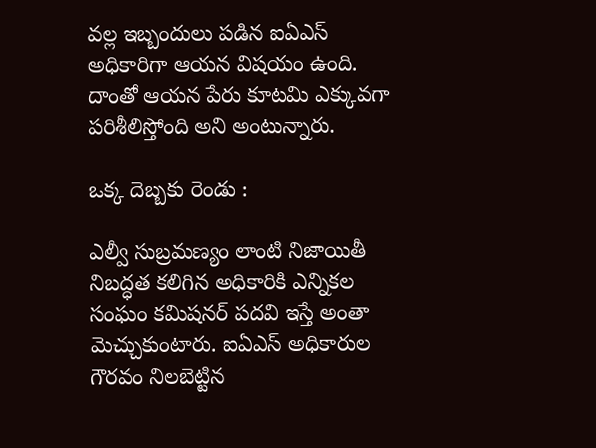వల్ల ఇబ్బందులు పడిన ఐఏఎస్ అధికారిగా ఆయన విషయం ఉంది. దాంతో ఆయన పేరు కూటమి ఎక్కువగా పరిశీలిస్తోంది అని అంటున్నారు.

ఒక్క దెబ్బకు రెండు :

ఎల్వీ సుబ్రమణ్యం లాంటి నిజాయితీ నిబద్ధత కలిగిన అధికారికి ఎన్నికల సంఘం కమిషనర్ పదవి ఇస్తే అంతా మెచ్చుకుంటారు. ఐఏఎస్ అధికారుల గౌరవం నిలబెట్టిన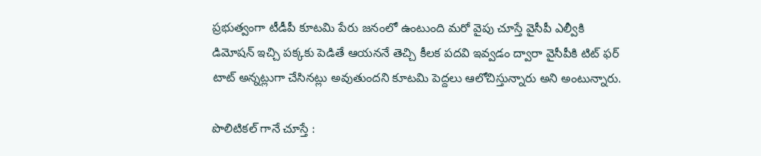ప్రభుత్వంగా టీడీపీ కూటమి పేరు జనంలో ఉంటుంది మరో వైపు చూస్తే వైసీపీ ఎల్వీకి డిమోషన్ ఇచ్చి పక్కకు పెడితే ఆయననే తెచ్చి కీలక పదవి ఇవ్వడం ద్వారా వైసీపీకి టిట్ ఫర్ టాట్ అన్నట్లుగా చేసినట్లు అవుతుందని కూటమి పెద్దలు ఆలోచిస్తున్నారు అని అంటున్నారు.

పొలిటికల్ గానే చూస్తే :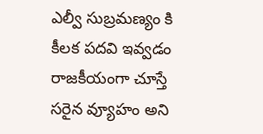ఎల్వీ సుబ్రమణ్యం కి కీలక పదవి ఇవ్వడం రాజకీయంగా చూస్తే సరైన వ్యూహం అని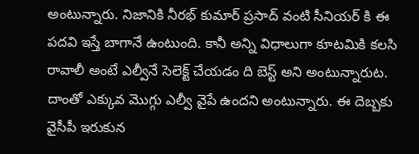అంటున్నారు. నిజానికి నీరభ్ కుమార్ ప్రసాద్ వంటి సీనియర్ కి ఈ పదవి ఇస్తే బాగానే ఉంటుంది. కానీ అన్ని విధాలుగా కూటమికి కలసి రావాలీ అంటే ఎల్వీనే సెలెక్ట్ చేయడం ది బెస్ట్ అని అంటున్నారుట. దాంతో ఎక్కువ మొగ్గు ఎల్వీ వైపే ఉందని అంటున్నారు. ఈ దెబ్బకు వైసీపీ ఇరుకున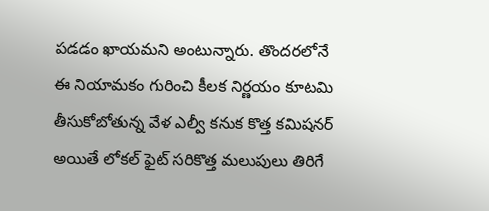పడడం ఖాయమని అంటున్నారు. తొందరలోనే ఈ నియామకం గురించి కీలక నిర్ణయం కూటమి తీసుకోబోతున్న వేళ ఎల్వీ కనుక కొత్త కమిషనర్ అయితే లోకల్ ఫైట్ సరికొత్త మలుపులు తిరిగే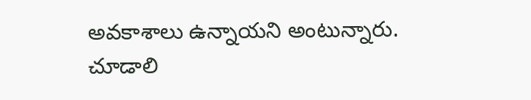అవకాశాలు ఉన్నాయని అంటున్నారు. చూడాలి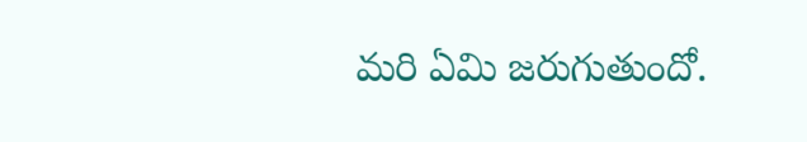మరి ఏమి జరుగుతుందో.